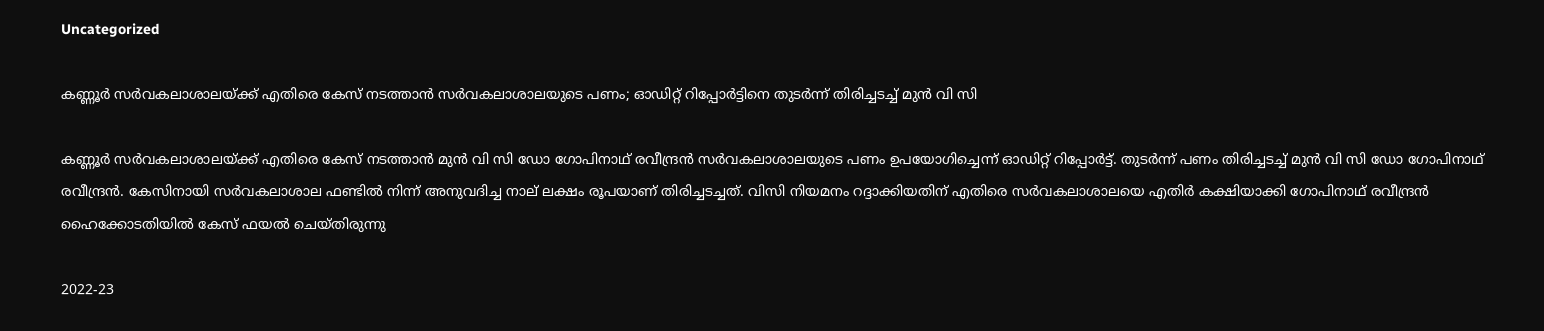Uncategorized

കണ്ണൂർ സർവകലാശാലയ്ക്ക് എതിരെ കേസ് നടത്താൻ സർവകലാശാലയുടെ പണം; ഓഡിറ്റ് റിപ്പോർട്ടിനെ തുടർന്ന് തിരിച്ചടച്ച് മുൻ വി സി

കണ്ണൂർ സർവകലാശാലയ്ക്ക് എതിരെ കേസ് നടത്താൻ മുൻ വി സി ഡോ ഗോപിനാഥ് രവീന്ദ്രൻ സർവകലാശാലയുടെ പണം ഉപയോഗിച്ചെന്ന് ഓഡിറ്റ് റിപ്പോർട്ട്. തുടർന്ന് പണം തിരിച്ചടച്ച് മുൻ വി സി ഡോ ഗോപിനാഥ് രവീന്ദ്രൻ. കേസിനായി സർവകലാശാല ഫണ്ടിൽ നിന്ന് അനുവദിച്ച നാല് ലക്ഷം രൂപയാണ് തിരിച്ചടച്ചത്. വിസി നിയമനം റദ്ദാക്കിയതിന് എതിരെ സർവകലാശാലയെ എതിർ കക്ഷിയാക്കി ഗോപിനാഥ് രവീന്ദ്രൻ ഹൈക്കോടതിയിൽ കേസ് ഫയൽ ചെയ്‌തിരുന്നു

2022-23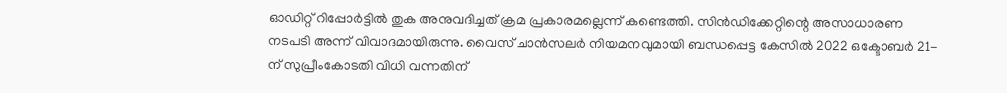ഓഡിറ്റ് റിപ്പോർട്ടിൽ തുക അനുവദിച്ചത് ക്രമ പ്രകാരമല്ലെന്ന് കണ്ടെത്തി. സിൻഡിക്കേറ്റിന്റെ അസാധാരണ നടപടി അന്ന് വിവാദമായിരുന്നു. വൈസ് ചാൻസലർ നിയമനവുമായി ബന്ധപ്പെട്ട കേസിൽ 2022 ഒക്ടോബർ 21-ന് സുപ്രീംകോടതി വിധി വന്നതിന്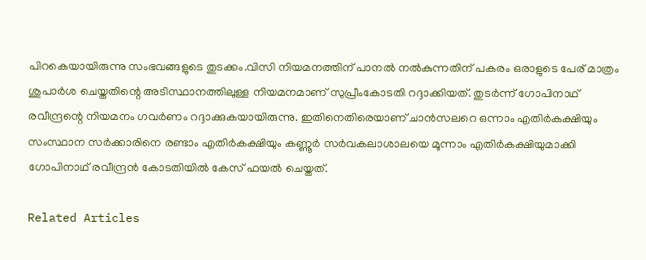പിറകെയായിരുന്നു സംഭവങ്ങളുടെ തുടക്കം.വിസി നിയമനത്തിന് പാനൽ നൽകുന്നതിന് പകരം ഒരാളുടെ പേര് മാത്രം ശുപാർശ ചെയ്തതിന്റെ അടിസ്ഥാനത്തിലുള്ള നിയമനമാണ് സുപ്രീംകോടതി റദ്ദാക്കിയത്. തുടർന്ന് ഗോപിനാഥ് രവീന്ദ്രന്റെ നിയമനം ഗവർണം റദ്ദാക്കുകയായിരുന്നു. ഇതിനെതിരെയാണ് ചാൻസലറെ ഒന്നാം എതിർകക്ഷിയും സംസ്ഥാന സർക്കാരിനെ രണ്ടാം എതിർകക്ഷിയും കണ്ണൂർ സർവകലാശാലയെ മൂന്നാം എതിർകക്ഷിയുമാക്കി ഗോപിനാഥ് രവീന്ദ്രൻ കോടതിയിൽ കേസ് ഫയൽ ചെയ്തത്.

Related Articles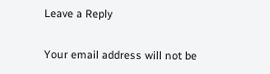Leave a Reply

Your email address will not be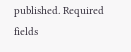published. Required fields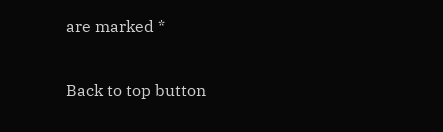are marked *

Back to top button